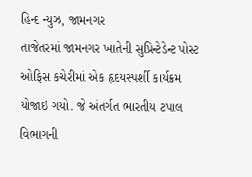હિન્દ ન્યુઝ, જામનગર
તાજેતરમાં જામનગર ખાતેની સુપ્રિન્ટેડેન્ટ પોસ્ટ ઓફિસ કચેરીમાં એક હૃદયસ્પર્શી કાર્યક્રમ યોજાઇ ગયો. જે અંતર્ગત ભારતીય ટપાલ વિભાગની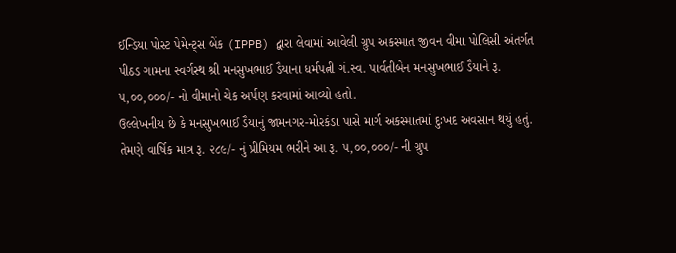ઈન્ડિયા પોસ્ટ પેમેન્ટ્સ બેંક (IPPB) દ્વારા લેવામાં આવેલી ગ્રુપ અકસ્માત જીવન વીમા પોલિસી અંતર્ગત પીઠડ ગામના સ્વર્ગસ્થ શ્રી મનસુખભાઈ ડૈયાના ધર્મપત્ની ગં.સ્વ. પાર્વતીબેન મનસુખભાઈ ડૈયાને રૂ. ૫,૦૦,૦૦૦/- નો વીમાનો ચેક અર્પણ કરવામાં આવ્યો હતો.
ઉલ્લેખનીય છે કે મનસુખભાઈ ડૈયાનું જામનગર-મોરકંડા પાસે માર્ગ અકસ્માતમાં દુઃખદ અવસાન થયું હતું. તેમણે વાર્ષિક માત્ર રૂ. ૨૮૯/- નું પ્રીમિયમ ભરીને આ રૂ. ૫,૦૦,૦૦૦/- ની ગ્રુપ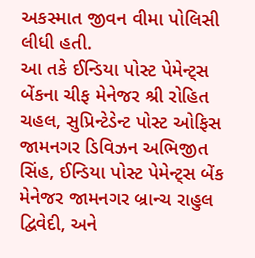અકસ્માત જીવન વીમા પોલિસી લીધી હતી.
આ તકે ઈન્ડિયા પોસ્ટ પેમેન્ટ્સ બેંકના ચીફ મેનેજર શ્રી રોહિત ચહલ, સુપ્રિન્ટેડેન્ટ પોસ્ટ ઓફિસ જામનગર ડિવિઝન અભિજીત સિંહ, ઈન્ડિયા પોસ્ટ પેમેન્ટ્સ બેંક મેનેજર જામનગર બ્રાન્ચ રાહુલ દ્વિવેદી, અને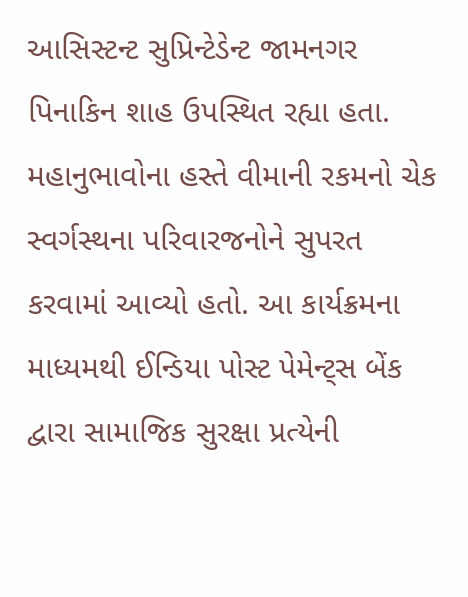આસિસ્ટન્ટ સુપ્રિન્ટેડેન્ટ જામનગર પિનાકિન શાહ ઉપસ્થિત રહ્યા હતા. મહાનુભાવોના હસ્તે વીમાની રકમનો ચેક સ્વર્ગસ્થના પરિવારજનોને સુપરત કરવામાં આવ્યો હતો. આ કાર્યક્રમના માધ્યમથી ઈન્ડિયા પોસ્ટ પેમેન્ટ્સ બેંક દ્વારા સામાજિક સુરક્ષા પ્રત્યેની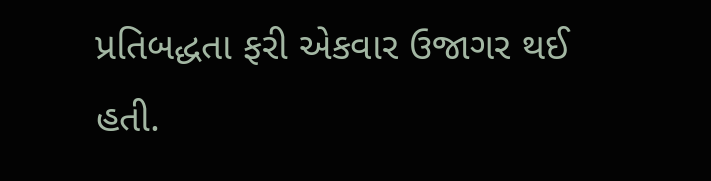પ્રતિબદ્ધતા ફરી એકવાર ઉજાગર થઈ હતી.